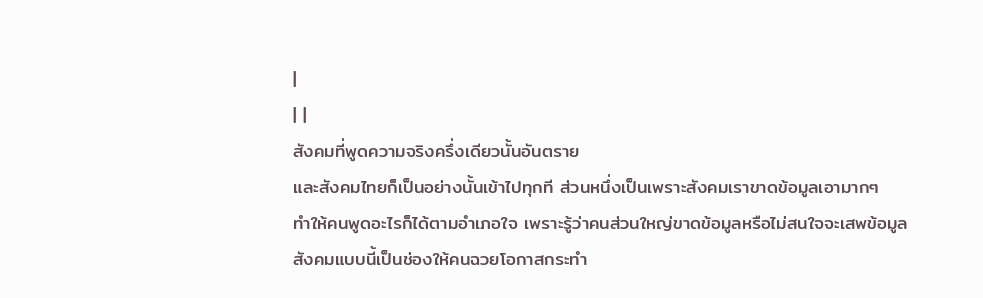|
| |
สังคมที่พูดความจริงครึ่งเดียวนั้นอันตราย
และสังคมไทยก็เป็นอย่างนั้นเข้าไปทุกที ส่วนหนึ่งเป็นเพราะสังคมเราขาดข้อมูลเอามากๆ
ทำให้คนพูดอะไรก็ได้ตามอำเภอใจ เพราะรู้ว่าคนส่วนใหญ่ขาดข้อมูลหรือไม่สนใจจะเสพข้อมูล
สังคมแบบนี้เป็นช่องให้คนฉวยโอกาสกระทำ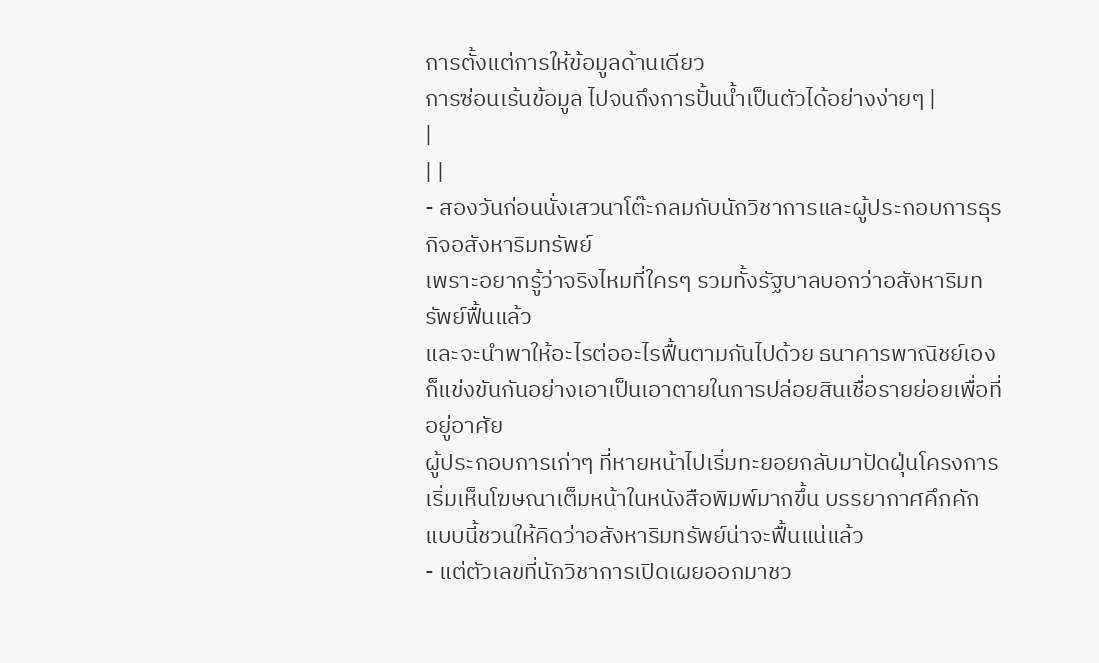การตั้งแต่การให้ข้อมูลด้านเดียว
การซ่อนเร้นข้อมูล ไปจนถึงการปั้นน้ำเป็นตัวได้อย่างง่ายๆ |
|
| |
- สองวันก่อนนั่งเสวนาโต๊ะกลมกับนักวิชาการและผู้ประกอบการธุรกิจอสังหาริมทรัพย์
เพราะอยากรู้ว่าจริงไหมที่ใครๆ รวมทั้งรัฐบาลบอกว่าอสังหาริมทรัพย์ฟื้นแล้ว
และจะนำพาให้อะไรต่ออะไรฟื้นตามกันไปด้วย ธนาคารพาณิชย์เองก็แข่งขันกันอย่างเอาเป็นเอาตายในการปล่อยสินเชื่อรายย่อยเพื่อที่อยู่อาศัย
ผู้ประกอบการเก่าๆ ที่หายหน้าไปเริ่มทะยอยกลับมาปัดฝุ่นโครงการ
เริ่มเห็นโฆษณาเต็มหน้าในหนังสือพิมพ์มากขึ้น บรรยากาศคึกคักแบบนี้ชวนให้คิดว่าอสังหาริมทรัพย์น่าจะฟื้นแน่แล้ว
- แต่ตัวเลขที่นักวิชาการเปิดเผยออกมาชว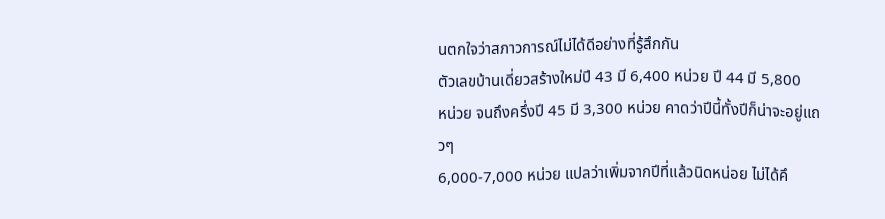นตกใจว่าสภาวการณ์ไม่ได้ดีอย่างที่รู้สึกกัน
ตัวเลขบ้านเดี่ยวสร้างใหม่ปี 43 มี 6,400 หน่วย ปี 44 มี 5,800
หน่วย จนถึงครึ่งปี 45 มี 3,300 หน่วย คาดว่าปีนี้ทั้งปีก็น่าจะอยู่แถวๆ
6,000-7,000 หน่วย แปลว่าเพิ่มจากปีที่แล้วนิดหน่อย ไม่ได้คึ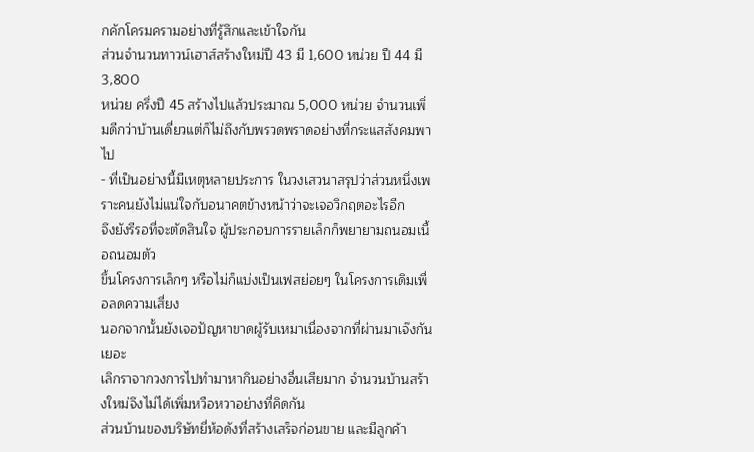กคักโครมครามอย่างที่รู้สึกและเข้าใจกัน
ส่วนจำนวนทาวน์เฮาส์สร้างใหม่ปี 43 มี 1,600 หน่วย ปี 44 มี 3,800
หน่วย ครึ่งปี 45 สร้างไปแล้วประมาณ 5,000 หน่วย จำนวนเพิ่มดีกว่าบ้านเดี่ยวแต่ก็ไม่ถึงกับพรวดพราดอย่างที่กระแสสังคมพาไป
- ที่เป็นอย่างนี้มีเหตุหลายประการ ในวงเสวนาสรุปว่าส่วนหนึ่งเพราะคนยังไม่แน่ใจกับอนาคตข้างหน้าว่าจะเจอวิกฤตอะไรอีก
จึงยังรีรอที่จะตัดสินใจ ผู้ประกอบการรายเล็กก็พยายามถนอมเนื้อถนอมตัว
ขึ้นโครงการเล็กๆ หรือไม่ก็แบ่งเป็นเฟสย่อยๆ ในโครงการเดิมเพื่อลดความเสี่ยง
นอกจากนั้นยังเจอปัญหาขาดผู้รับเหมาเนื่องจากที่ผ่านมาเจ๊งกันเยอะ
เลิกราจากวงการไปทำมาหากินอย่างอื่นเสียมาก จำนวนบ้านสร้างใหม่จึงไม่ได้เพิ่มหวือหวาอย่างที่คิดกัน
ส่วนบ้านของบริษัทยี่ห้อดังที่สร้างเสร็จก่อนขาย และมีลูกค้า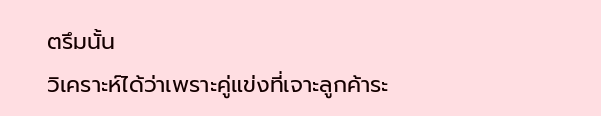ตรึมนั้น
วิเคราะห์ได้ว่าเพราะคู่แข่งที่เจาะลูกค้าระ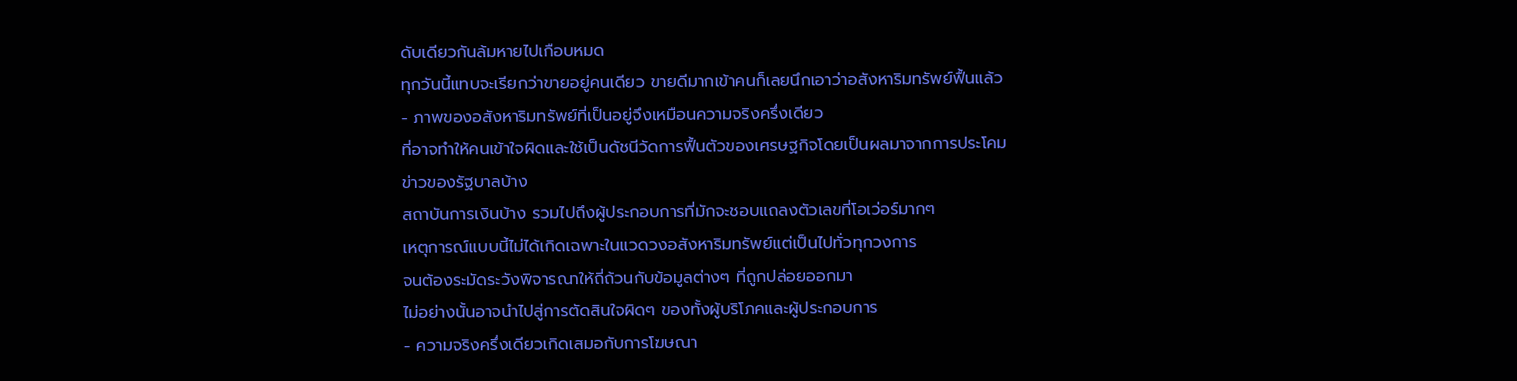ดับเดียวกันล้มหายไปเกือบหมด
ทุกวันนี้แทบจะเรียกว่าขายอยู่คนเดียว ขายดีมากเข้าคนก็เลยนึกเอาว่าอสังหาริมทรัพย์ฟื้นแล้ว
- ภาพของอสังหาริมทรัพย์ที่เป็นอยู่จึงเหมือนความจริงครึ่งเดียว
ที่อาจทำให้คนเข้าใจผิดและใช้เป็นดัชนีวัดการฟื้นตัวของเศรษฐกิจโดยเป็นผลมาจากการประโคมข่าวของรัฐบาลบ้าง
สถาบันการเงินบ้าง รวมไปถึงผู้ประกอบการที่มักจะชอบแถลงตัวเลขที่โอเว่อร์มากๆ
เหตุการณ์แบบนี้ไม่ได้เกิดเฉพาะในแวดวงอสังหาริมทรัพย์แต่เป็นไปทั่วทุกวงการ
จนต้องระมัดระวังพิจารณาให้ถี่ถ้วนกับข้อมูลต่างๆ ที่ถูกปล่อยออกมา
ไม่อย่างนั้นอาจนำไปสู่การตัดสินใจผิดๆ ของทั้งผู้บริโภคและผู้ประกอบการ
- ความจริงครึ่งเดียวเกิดเสมอกับการโฆษณา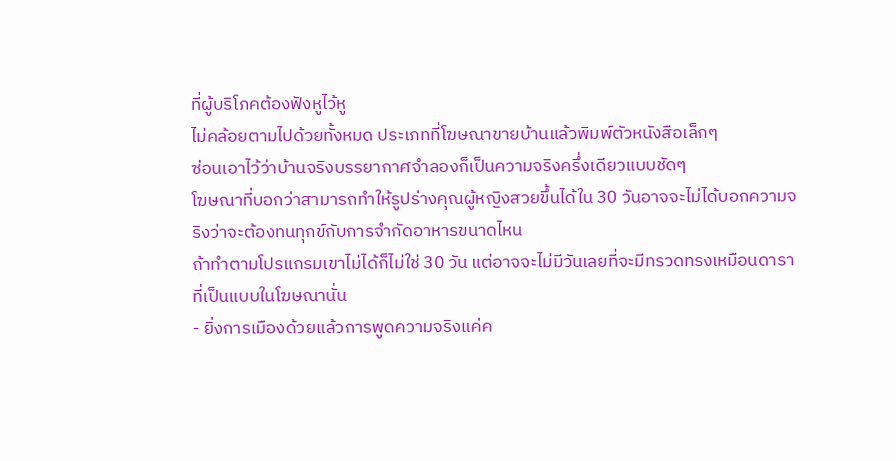ที่ผู้บริโภคต้องฟังหูไว้หู
ไม่คล้อยตามไปด้วยทั้งหมด ประเภทที่โฆษณาขายบ้านแล้วพิมพ์ตัวหนังสือเล็กๆ
ซ่อนเอาไว้ว่าบ้านจริงบรรยากาศจำลองก็เป็นความจริงครึ่งเดียวแบบชัดๆ
โฆษณาที่บอกว่าสามารถทำให้รูปร่างคุณผู้หญิงสวยขึ้นได้ใน 30 วันอาจจะไม่ได้บอกความจริงว่าจะต้องทนทุกข์กับการจำกัดอาหารขนาดไหน
ถ้าทำตามโปรแกรมเขาไม่ได้ก็ไม่ใช่ 30 วัน แต่อาจจะไม่มีวันเลยที่จะมีทรวดทรงเหมือนดาราที่เป็นแบบในโฆษณานั่น
- ยิ่งการเมืองด้วยแล้วการพูดความจริงแค่ค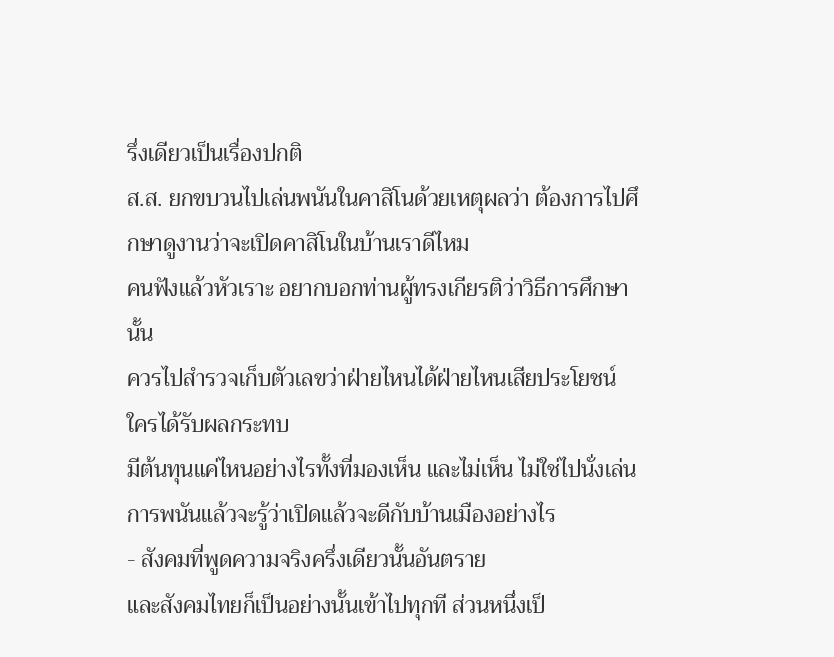รึ่งเดียวเป็นเรื่องปกติ
ส.ส. ยกขบวนไปเล่นพนันในคาสิโนด้วยเหตุผลว่า ต้องการไปศึกษาดูงานว่าจะเปิดคาสิโนในบ้านเราดีไหม
คนฟังแล้วหัวเราะ อยากบอกท่านผู้ทรงเกียรติว่าวิธีการศึกษานั้น
ควรไปสำรวจเก็บตัวเลขว่าฝ่ายไหนได้ฝ่ายไหนเสียประโยชน์ ใครได้รับผลกระทบ
มีต้นทุนแค่ไหนอย่างไรทั้งที่มองเห็น และไม่เห็น ไม่ใช่ไปนั่งเล่นการพนันแล้วจะรู้ว่าเปิดแล้วจะดีกับบ้านเมืองอย่างไร
- สังคมที่พูดความจริงครึ่งเดียวนั้นอันตราย
และสังคมไทยก็เป็นอย่างนั้นเข้าไปทุกที ส่วนหนึ่งเป็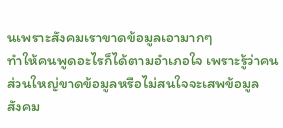นเพราะสังคมเราขาดข้อมูลเอามากๆ
ทำให้คนพูดอะไรก็ได้ตามอำเภอใจ เพราะรู้ว่าคนส่วนใหญ่ขาดข้อมูลหรือไม่สนใจจะเสพข้อมูล
สังคม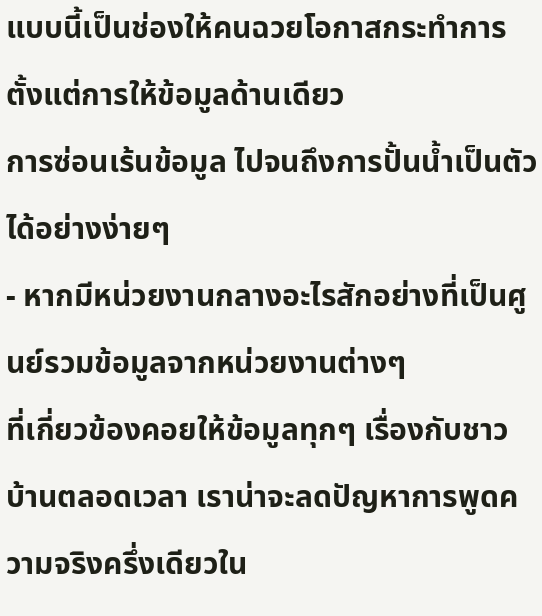แบบนี้เป็นช่องให้คนฉวยโอกาสกระทำการตั้งแต่การให้ข้อมูลด้านเดียว
การซ่อนเร้นข้อมูล ไปจนถึงการปั้นน้ำเป็นตัวได้อย่างง่ายๆ
- หากมีหน่วยงานกลางอะไรสักอย่างที่เป็นศูนย์รวมข้อมูลจากหน่วยงานต่างๆ
ที่เกี่ยวข้องคอยให้ข้อมูลทุกๆ เรื่องกับชาวบ้านตลอดเวลา เราน่าจะลดปัญหาการพูดความจริงครึ่งเดียวใน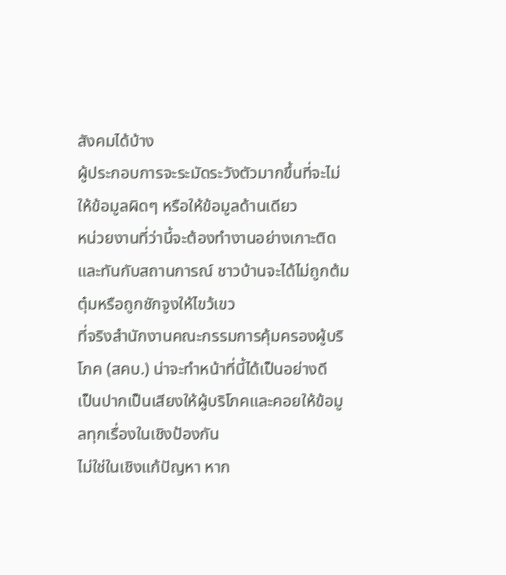สังคมได้บ้าง
ผู้ประกอบการจะระมัดระวังตัวมากขึ้นที่จะไม่ให้ข้อมูลผิดๆ หรือให้ข้อมูลด้านเดียว
หน่วยงานที่ว่านี้จะต้องทำงานอย่างเกาะติดและทันกับสถานการณ์ ชาวบ้านจะได้ไม่ถูกต้มตุ๋มหรือถูกชักจูงให้ไขว้เขว
ที่จริงสำนักงานคณะกรรมการคุ้มครองผู้บริโภค (สคบ.) น่าจะทำหน้าที่นี้ได้เป็นอย่างดี
เป็นปากเป็นเสียงให้ผู้บริโภคและคอยให้ข้อมูลทุกเรื่องในเชิงป้องกัน
ไม่ใช่ในเชิงแก้ปัญหา หาก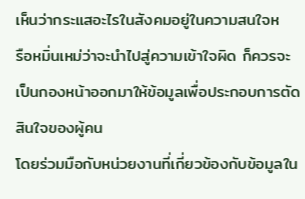เห็นว่ากระแสอะไรในสังคมอยู่ในความสนใจห
รือหมิ่นเหม่ว่าจะนำไปสู่ความเข้าใจผิด ก็ควรจะเป็นกองหน้าออกมาให้ข้อมูลเพื่อประกอบการตัดสินใจของผู้คน
โดยร่วมมือกับหน่วยงานที่เกี่ยวข้องกับข้อมูลใน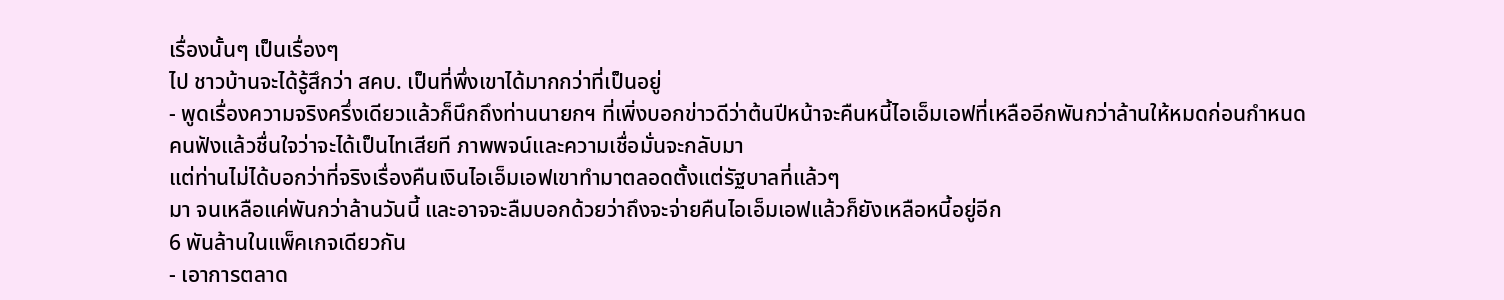เรื่องนั้นๆ เป็นเรื่องๆ
ไป ชาวบ้านจะได้รู้สึกว่า สคบ. เป็นที่พึ่งเขาได้มากกว่าที่เป็นอยู่
- พูดเรื่องความจริงครึ่งเดียวแล้วก็นึกถึงท่านนายกฯ ที่เพิ่งบอกข่าวดีว่าต้นปีหน้าจะคืนหนี้ไอเอ็มเอฟที่เหลืออีกพันกว่าล้านให้หมดก่อนกำหนด
คนฟังแล้วชื่นใจว่าจะได้เป็นไทเสียที ภาพพจน์และความเชื่อมั่นจะกลับมา
แต่ท่านไม่ได้บอกว่าที่จริงเรื่องคืนเงินไอเอ็มเอฟเขาทำมาตลอดตั้งแต่รัฐบาลที่แล้วๆ
มา จนเหลือแค่พันกว่าล้านวันนี้ และอาจจะลืมบอกด้วยว่าถึงจะจ่ายคืนไอเอ็มเอฟแล้วก็ยังเหลือหนี้อยู่อีก
6 พันล้านในแพ็คเกจเดียวกัน
- เอาการตลาด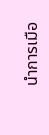นำการเมือ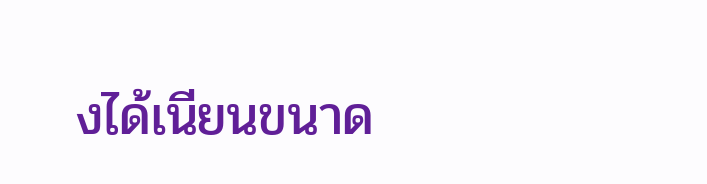งได้เนียนขนาด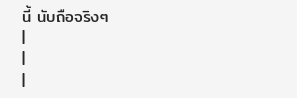นี้ นับถือจริงๆ
|
|
|